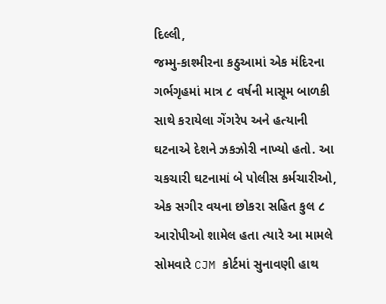દિલ્લી,
જમ્મુ-કાશ્મીરના કઠુઆમાં એક મંદિરના ગર્ભગૃહમાં માત્ર ૮ વર્ષની માસૂમ બાળકી સાથે કરાયેલા ગેંગરેપ અને હત્યાની ઘટનાએ દેશને ઝકઝોરી નાખ્યો હતો. આ ચકચારી ઘટનામાં બે પોલીસ કર્મચારીઓ, એક સગીર વયના છોકરા સહિત કુલ ૮ આરોપીઓ શામેલ હતા ત્યારે આ મામલે સોમવારે CJM કોર્ટમાં સુનાવણી હાથ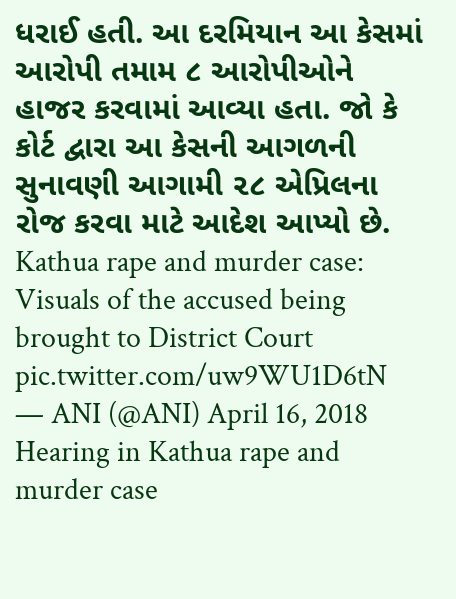ધરાઈ હતી. આ દરમિયાન આ કેસમાં આરોપી તમામ ૮ આરોપીઓને હાજર કરવામાં આવ્યા હતા. જો કે કોર્ટ દ્વારા આ કેસની આગળની સુનાવણી આગામી ૨૮ એપ્રિલના રોજ કરવા માટે આદેશ આપ્યો છે.
Kathua rape and murder case: Visuals of the accused being brought to District Court pic.twitter.com/uw9WU1D6tN
— ANI (@ANI) April 16, 2018
Hearing in Kathua rape and murder case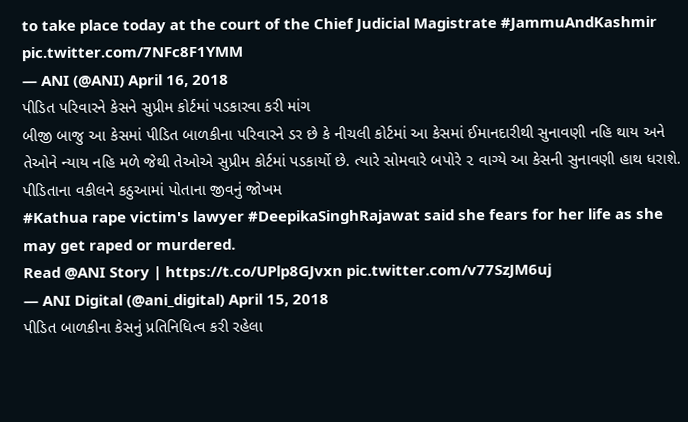to take place today at the court of the Chief Judicial Magistrate #JammuAndKashmir pic.twitter.com/7NFc8F1YMM
— ANI (@ANI) April 16, 2018
પીડિત પરિવારને કેસને સુપ્રીમ કોર્ટમાં પડકારવા કરી માંગ
બીજી બાજુ આ કેસમાં પીડિત બાળકીના પરિવારને ડર છે કે નીચલી કોર્ટમાં આ કેસમાં ઈમાનદારીથી સુનાવણી નહિ થાય અને તેઓને ન્યાય નહિ મળે જેથી તેઓએ સુપ્રીમ કોર્ટમાં પડકાર્યો છે. ત્યારે સોમવારે બપોરે ૨ વાગ્યે આ કેસની સુનાવણી હાથ ધરાશે.
પીડિતાના વકીલને કઠુઆમાં પોતાના જીવનું જોખમ
#Kathua rape victim's lawyer #DeepikaSinghRajawat said she fears for her life as she may get raped or murdered.
Read @ANI Story | https://t.co/UPlp8GJvxn pic.twitter.com/v77SzJM6uj
— ANI Digital (@ani_digital) April 15, 2018
પીડિત બાળકીના કેસનું પ્રતિનિધિત્વ કરી રહેલા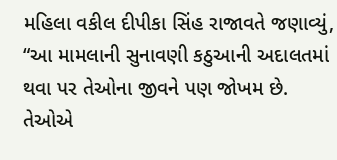મહિલા વકીલ દીપીકા સિંહ રાજાવતે જણાવ્યું, “આ મામલાની સુનાવણી કઠુઆની અદાલતમાં થવા પર તેઓના જીવને પણ જોખમ છે. તેઓએ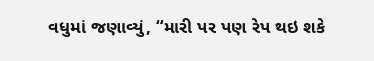વધુમાં જણાવ્યું, “મારી પર પણ રેપ થઇ શકે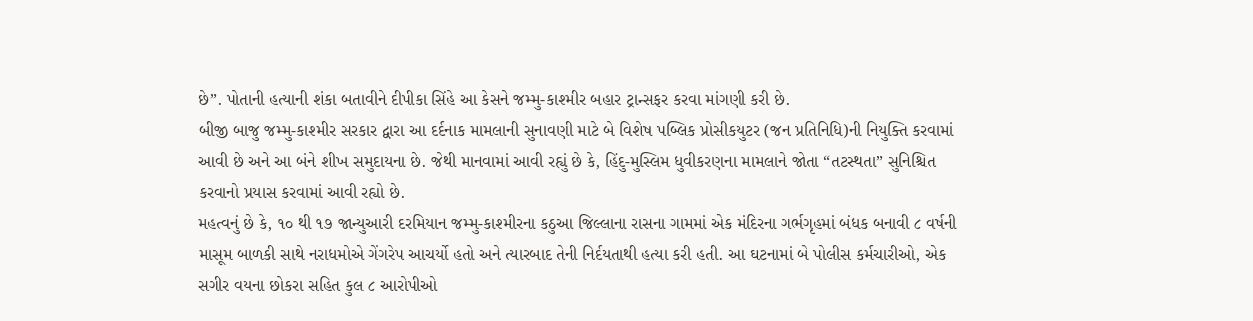છે”. પોતાની હત્યાની શંકા બતાવીને દીપીકા સિંહે આ કેસને જમ્મુ-કાશ્મીર બહાર ટ્રાન્સફર કરવા માંગણી કરી છે.
બીજી બાજુ જમ્મુ-કાશ્મીર સરકાર દ્વારા આ દર્દનાક મામલાની સુનાવણી માટે બે વિશેષ પબ્લિક પ્રોસીકયુટર (જન પ્રતિનિધિ)ની નિયુક્તિ કરવામાં આવી છે અને આ બંને શીખ સમુદાયના છે. જેથી માનવામાં આવી રહ્યું છે કે, હિંદુ-મુસ્લિમ ધુવીકરણના મામલાને જોતા “તટસ્થતા” સુનિશ્ચિત કરવાનો પ્રયાસ કરવામાં આવી રહ્યો છે.
મહત્વનું છે કે, ૧૦ થી ૧૭ જાન્યુઆરી દરમિયાન જમ્મુ-કાશ્મીરના કઠુઆ જિલ્લાના રાસના ગામમાં એક મંદિરના ગર્ભગૃહમાં બંધક બનાવી ૮ વર્ષની માસૂમ બાળકી સાથે નરાધમોએ ગેંગરેપ આચર્યો હતો અને ત્યારબાદ તેની નિર્દયતાથી હત્યા કરી હતી. આ ઘટનામાં બે પોલીસ કર્મચારીઓ, એક સગીર વયના છોકરા સહિત કુલ ૮ આરોપીઓ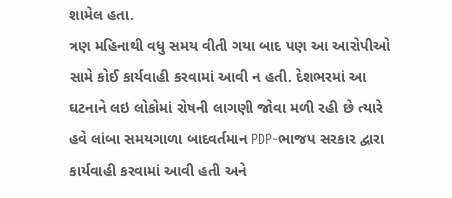શામેલ હતા.
ત્રણ મહિનાથી વધુ સમય વીતી ગયા બાદ પણ આ આરોપીઓ સામે કોઈ કાર્યવાહી કરવામાં આવી ન હતી. દેશભરમાં આ ઘટનાને લઇ લોકોમાં રોષની લાગણી જોવા મળી રહી છે ત્યારે હવે લાંબા સમયગાળા બાદવર્તમાન PDP-ભાજપ સરકાર દ્વારા કાર્યવાહી કરવામાં આવી હતી અને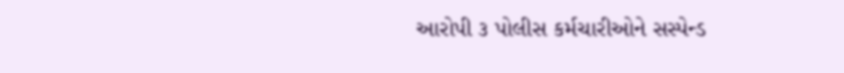આરોપી ૩ પોલીસ કર્મચારીઓને સસ્પેન્ડ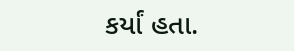કર્યાં હતા.